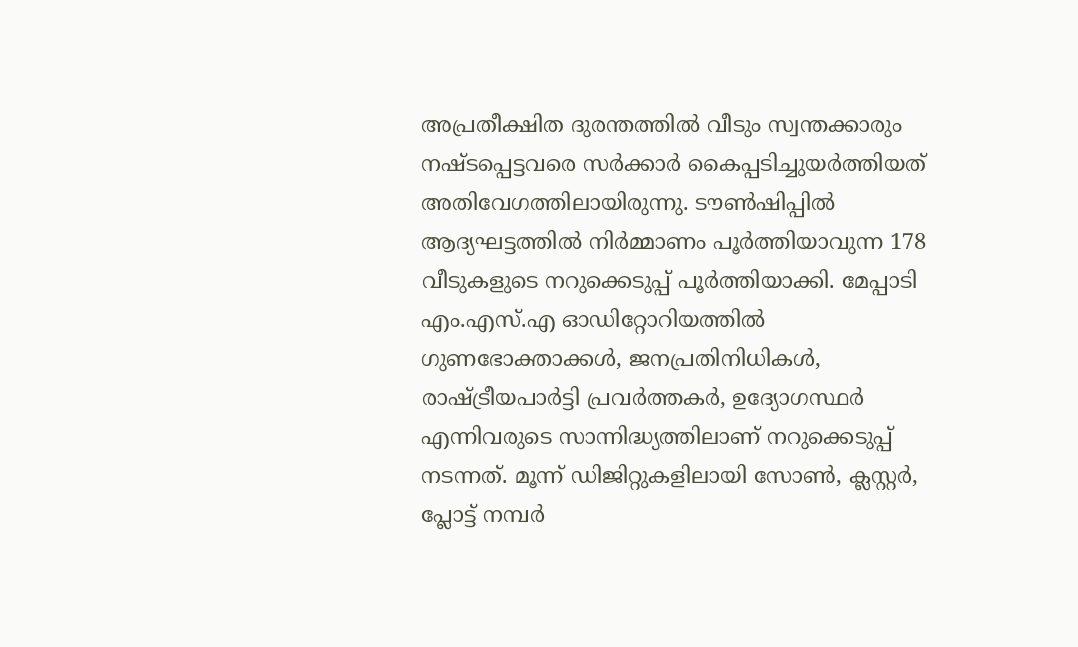അപ്രതീക്ഷിത ദുരന്തത്തില്‍ വീടും സ്വന്തക്കാരും നഷ്ടപ്പെട്ടവരെ സര്‍ക്കാര്‍ കൈപ്പടിച്ചുയര്‍ത്തിയത് അതിവേഗത്തിലായിരുന്നു. ടൗണ്‍ഷിപ്പില്‍ ആദ്യഘട്ടത്തില്‍ നിര്‍മ്മാണം പൂര്‍ത്തിയാവുന്ന 178 വീടുകളുടെ നറുക്കെടുപ്പ് പൂര്‍ത്തിയാക്കി. മേപ്പാടി എം.എസ്.എ ഓഡിറ്റോറിയത്തില്‍ ഗുണഭോക്താക്കള്‍, ജനപ്രതിനിധികള്‍, രാഷ്ട്രീയപാര്‍ട്ടി പ്രവര്‍ത്തകര്‍, ഉദ്യോഗസ്ഥര്‍ എന്നിവരുടെ സാന്നിദ്ധ്യത്തിലാണ് നറുക്കെടുപ്പ് നടന്നത്. മൂന്ന് ഡിജിറ്റുകളിലായി സോണ്‍, ക്ലസ്റ്റര്‍, പ്ലോട്ട് നമ്പര്‍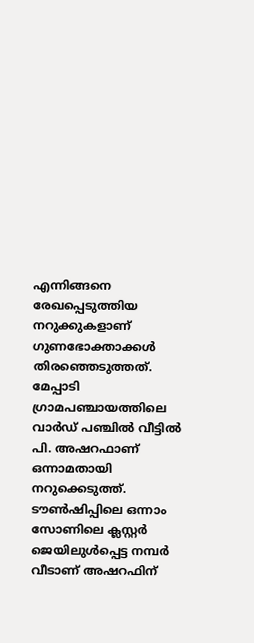എന്നിങ്ങനെ രേഖപ്പെടുത്തിയ നറുക്കുകളാണ് ഗുണഭോക്താക്കള്‍ തിരഞ്ഞെടുത്തത്. മേപ്പാടി ഗ്രാമപഞ്ചായത്തിലെ വാര്‍ഡ് പഞ്ചില്‍ വീട്ടില്‍ പി. അഷറഫാണ് ഒന്നാമതായി നറുക്കെടുത്ത്. ടൗണ്‍ഷിപ്പിലെ ഒന്നാം സോണിലെ ക്ലസ്റ്റര്‍ ജെയിലുള്‍പ്പെട്ട നമ്പര്‍ വീടാണ് അഷറഫിന്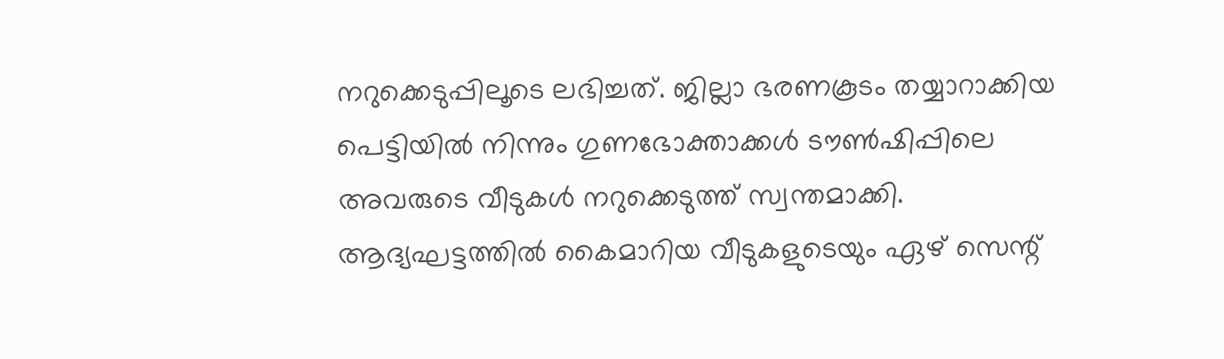നറുക്കെടുപ്പിലൂടെ ലഭിച്ചത്. ജില്ലാ ഭരണകൂടം തയ്യാറാക്കിയ പെട്ടിയില്‍ നിന്നും ഗുണഭോക്താക്കള്‍ ടൗണ്‍ഷിപ്പിലെ അവരുടെ വീടുകള്‍ നറുക്കെടുത്ത് സ്വന്തമാക്കി. ആദ്യഘട്ടത്തില്‍ കൈമാറിയ വീടുകളുടെയും ഏഴ് സെന്റ്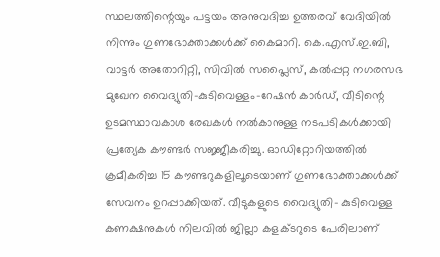സ്ഥലത്തിന്റെയും പട്ടയം അനുവദിച്ച ഉത്തരവ് വേദിയില്‍ നിന്നും ഗുണഭോക്താക്കള്‍ക്ക് കൈമാറി. കെ.എസ്.ഇ.ബി, വാട്ടര്‍ അതോറിറ്റി, സിവില്‍ സപ്ലൈസ്, കല്‍പ്പറ്റ നഗരസഭ മുഖേന വൈദ്യുതി-കുടിവെള്ളം-റേഷന്‍ കാര്‍ഡ്, വീടിന്റെ ഉടമസ്ഥാവകാശ രേഖകള്‍ നല്‍കാനുള്ള നടപടികള്‍ക്കായി പ്രത്യേക കൗണ്ടര്‍ സജ്ജീകരിച്ചു. ഓഡിറ്റോറിയത്തില്‍ ക്രമീകരിച്ച 15 കൗണ്ടറുകളിലൂടെയാണ് ഗുണഭോക്താക്കള്‍ക്ക് സേവനം ഉറപ്പാക്കിയത്. വീടുകളുടെ വൈദ്യുതി- കുടിവെള്ള കണക്ഷനുകള്‍ നിലവില്‍ ജില്ലാ കളക്ടറുടെ പേരിലാണ്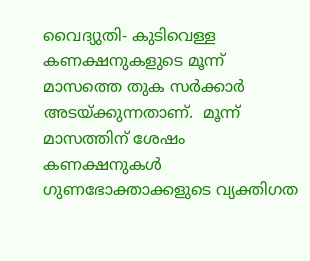വൈദ്യുതി- കുടിവെള്ള കണക്ഷനുകളുടെ മൂന്ന് മാസത്തെ തുക സര്‍ക്കാര്‍ അടയ്ക്കുന്നതാണ്.  മൂന്ന് മാസത്തിന് ശേഷം കണക്ഷനുകള്‍ ഗുണഭോക്താക്കളുടെ വ്യക്തിഗത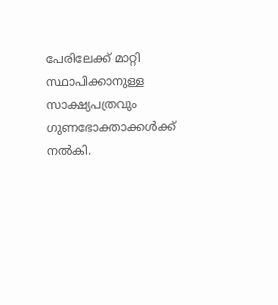പേരിലേക്ക് മാറ്റി സ്ഥാപിക്കാനുള്ള സാക്ഷ്യപത്രവും ഗുണഭോക്താക്കള്‍ക്ക് നല്‍കി.